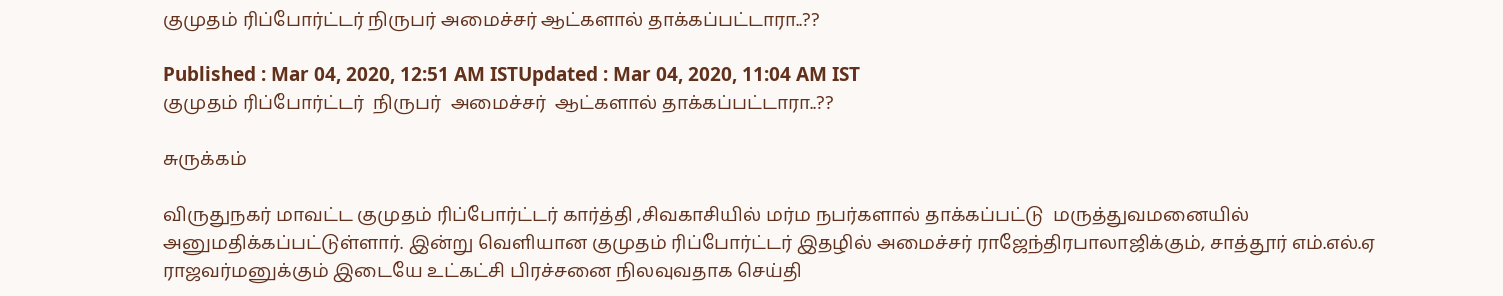குமுதம் ரிப்போர்ட்டர் நிருபர் அமைச்சர் ஆட்களால் தாக்கப்பட்டாரா..??

Published : Mar 04, 2020, 12:51 AM ISTUpdated : Mar 04, 2020, 11:04 AM IST
குமுதம் ரிப்போர்ட்டர்  நிருபர்  அமைச்சர்  ஆட்களால் தாக்கப்பட்டாரா..??

சுருக்கம்

விருதுநகர் மாவட்ட குமுதம் ரிப்போர்ட்டர் கார்த்தி ,சிவகாசியில் மர்ம நபர்களால் தாக்கப்பட்டு  மருத்துவமனையில் அனுமதிக்கப்பட்டுள்ளார். இன்று வெளியான குமுதம் ரிப்போர்ட்டர் இதழில் அமைச்சர் ராஜேந்திரபாலாஜிக்கும், சாத்தூர் எம்.எல்.ஏ ராஜவர்மனுக்கும் இடையே உட்கட்சி பிரச்சனை நிலவுவதாக செய்தி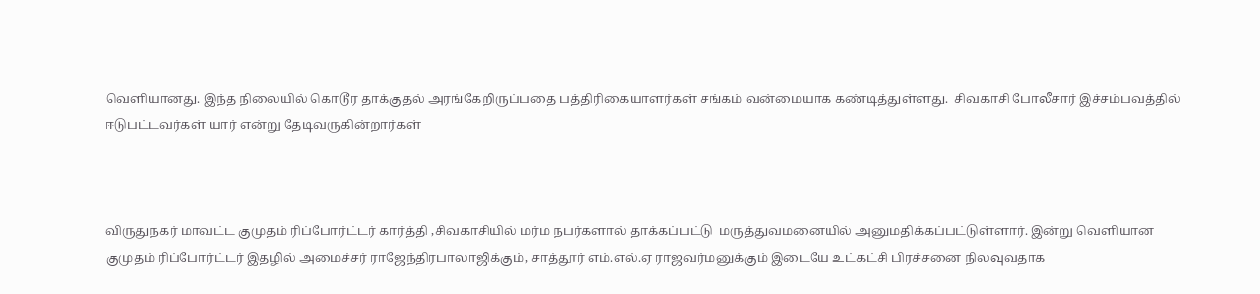வெளியானது. இந்த நிலையில் கொடூர தாக்குதல் அரங்கேறிருப்பதை பத்திரிகையாளர்கள் சங்கம் வன்மையாக கண்டித்துள்ளது.  சிவகாசி போலீசார் இச்சம்பவத்தில் ஈடுபட்டவர்கள் யார் என்று தேடிவருகின்றார்கள்



விருதுநகர் மாவட்ட குமுதம் ரிப்போர்ட்டர் கார்த்தி ,சிவகாசியில் மர்ம நபர்களால் தாக்கப்பட்டு  மருத்துவமனையில் அனுமதிக்கப்பட்டுள்ளார். இன்று வெளியான குமுதம் ரிப்போர்ட்டர் இதழில் அமைச்சர் ராஜேந்திரபாலாஜிக்கும், சாத்தூர் எம்.எல்.ஏ ராஜவர்மனுக்கும் இடையே உட்கட்சி பிரச்சனை நிலவுவதாக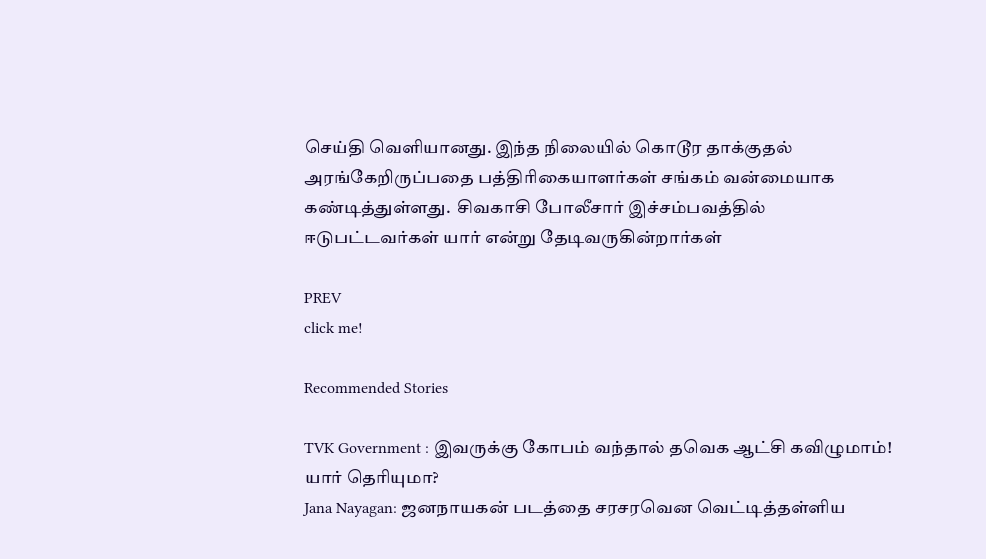செய்தி வெளியானது. இந்த நிலையில் கொடூர தாக்குதல் அரங்கேறிருப்பதை பத்திரிகையாளர்கள் சங்கம் வன்மையாக கண்டித்துள்ளது.  சிவகாசி போலீசார் இச்சம்பவத்தில் ஈடுபட்டவர்கள் யார் என்று தேடிவருகின்றார்கள்

PREV
click me!

Recommended Stories

TVK Government : இவருக்கு கோபம் வந்தால் தவெக ஆட்சி கவிழுமாம்! யார் தெரியுமா?
Jana Nayagan: ஜனநாயகன் படத்தை சரசரவென வெட்டித்தள்ளிய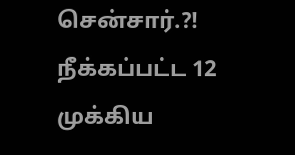சென்சார்.?! நீக்கப்பட்ட 12 முக்கிய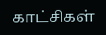காட்சிகள்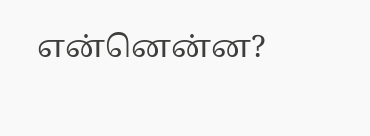என்னென்ன?